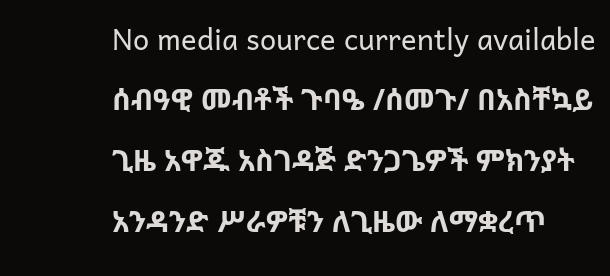No media source currently available
ሰብዓዊ መብቶች ጉባዔ /ሰመጉ/ በአስቸኳይ ጊዜ አዋጁ አስገዳጅ ድንጋጌዎች ምክንያት አንዳንድ ሥራዎቹን ለጊዜው ለማቋረጥ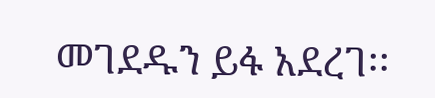መገደዱን ይፋ አደረገ፡፡